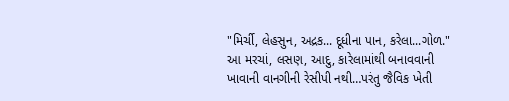"મિર્ચી, લેહસુન, અદ્રક... દૂધીના પાન, કરેલા...ગોળ."
આ મરચાં, લસણ, આદુ, કારેલામાંથી બનાવવાની ખાવાની વાનગીની રેસીપી નથી…પરંતુ જૈવિક ખેતી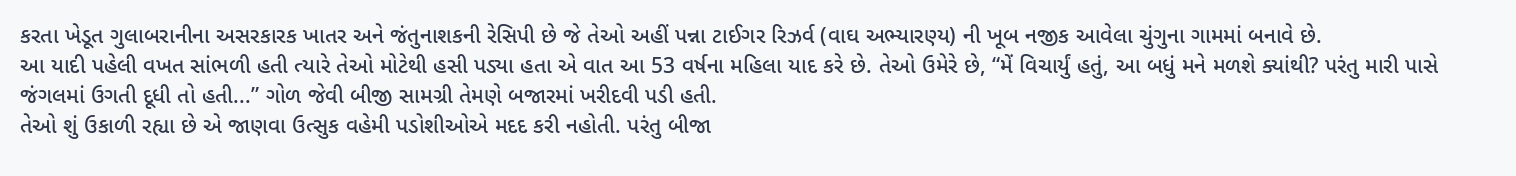કરતા ખેડૂત ગુલાબરાનીના અસરકારક ખાતર અને જંતુનાશકની રેસિપી છે જે તેઓ અહીં પન્ના ટાઈગર રિઝર્વ (વાઘ અભ્યારણ્ય) ની ખૂબ નજીક આવેલા ચુંગુના ગામમાં બનાવે છે.
આ યાદી પહેલી વખત સાંભળી હતી ત્યારે તેઓ મોટેથી હસી પડ્યા હતા એ વાત આ 53 વર્ષના મહિલા યાદ કરે છે. તેઓ ઉમેરે છે, “મેં વિચાર્યું હતું, આ બધું મને મળશે ક્યાંથી? પરંતુ મારી પાસે જંગલમાં ઉગતી દૂધી તો હતી...” ગોળ જેવી બીજી સામગ્રી તેમણે બજારમાં ખરીદવી પડી હતી.
તેઓ શું ઉકાળી રહ્યા છે એ જાણવા ઉત્સુક વહેમી પડોશીઓએ મદદ કરી નહોતી. પરંતુ બીજા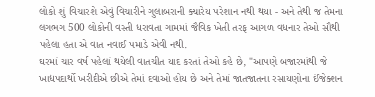લોકો શું વિચારશે એવું વિચારીને ગુલાબરાની ક્યારેય પરેશાન નથી થયા - અને તેથી જ તેમના લગભગ 500 લોકોની વસ્તી ધરાવતા ગામમાં જૈવિક ખેતી તરફ આગળ વધનાર તેઓ સૌથી પહેલા હતા એ વાત નવાઈ પમાડે એવી નથી.
ઘરમાં ચાર વર્ષ પહેલાં થયેલી વાતચીત યાદ કરતાં તેઓ કહે છે, "આપણે બજારમાંથી જે ખાદ્યપદાર્થો ખરીદીએ છીએ તેમાં દવાઓ હોય છે અને તેમાં જાતજાતના રસાયણોના ઈંજેક્શન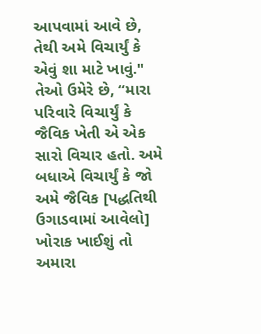આપવામાં આવે છે, તેથી અમે વિચાર્યું કે એવું શા માટે ખાવું."
તેઓ ઉમેરે છે, “મારા પરિવારે વિચાર્યું કે જૈવિક ખેતી એ એક સારો વિચાર હતો. અમે બધાએ વિચાર્યું કે જો અમે જૈવિક [પદ્ધતિથી ઉગાડવામાં આવેલો] ખોરાક ખાઈશું તો અમારા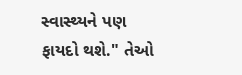સ્વાસ્થ્યને પણ ફાયદો થશે." તેઓ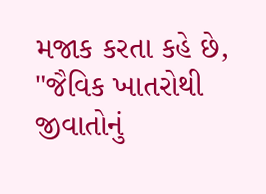મજાક કરતા કહે છે, "જૈવિક ખાતરોથી જીવાતોનું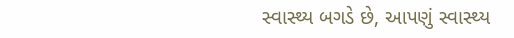સ્વાસ્થ્ય બગડે છે, આપણું સ્વાસ્થ્ય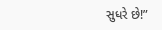સુધરે છે!”